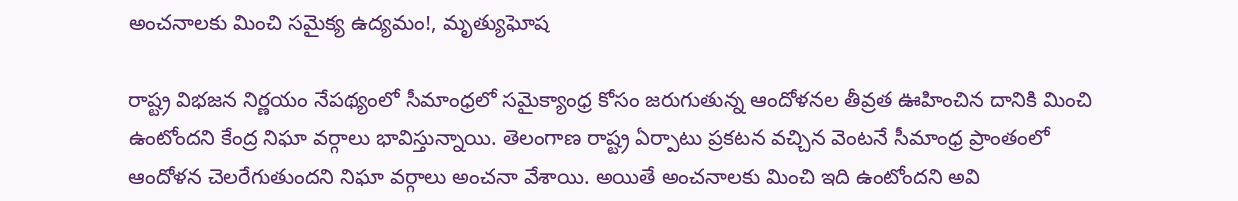అంచనాలకు మించి సమైక్య ఉద్యమం!, మృత్యుఘోష

రాష్ట్ర విభజన నిర్ణయం నేపథ్యంలో సీమాంధ్రలో సమైక్యాంధ్ర కోసం జరుగుతున్న ఆందోళనల తీవ్రత ఊహించిన దానికి మించి ఉంటోందని కేంద్ర నిఘా వర్గాలు భావిస్తున్నాయి. తెలంగాణ రాష్ట్ర ఏర్పాటు ప్రకటన వచ్చిన వెంటనే సీమాంధ్ర ప్రాంతంలో ఆందోళన చెలరేగుతుందని నిఘా వర్గాలు అంచనా వేశాయి. అయితే అంచనాలకు మించి ఇది ఉంటోందని అవి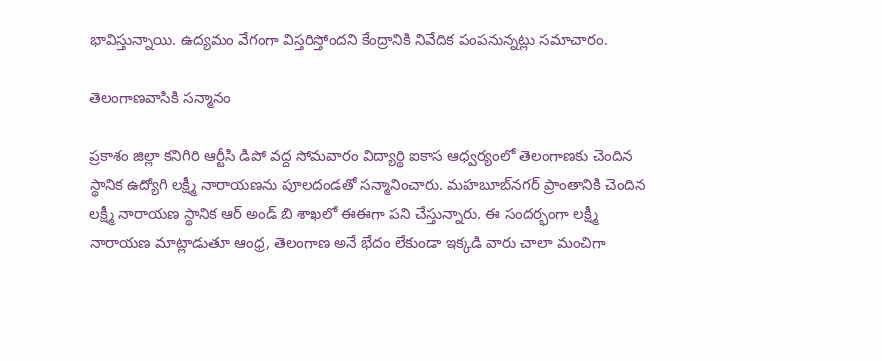భావిస్తున్నాయి. ఉద్యమం వేగంగా విస్తరిస్తోందని కేంద్రానికి నివేదిక పంపనున్నట్లు సమాచారం.

తెలంగాణవాసికి సన్మానం

ప్రకాశం జిల్లా కనిగిరి ఆర్టీసి డిపో వద్ద సోమవారం విద్యార్థి ఐకాస ఆధ్వర్యంలో తెలంగాణకు చెందిన స్థానిక ఉద్యోగి లక్ష్మీ నారాయణను పూలదండతో సన్మానించారు. మహబూబ్‌నగర్ ప్రాంతానికి చెందిన లక్ష్మీ నారాయణ స్థానిక ఆర్ అండ్ బి శాఖలో ఈఈగా పని చేస్తున్నారు. ఈ సందర్భంగా లక్ష్మీ నారాయణ మాట్లాడుతూ ఆంధ్ర, తెలంగాణ అనే భేదం లేకుండా ఇక్కడి వారు చాలా మంచిగా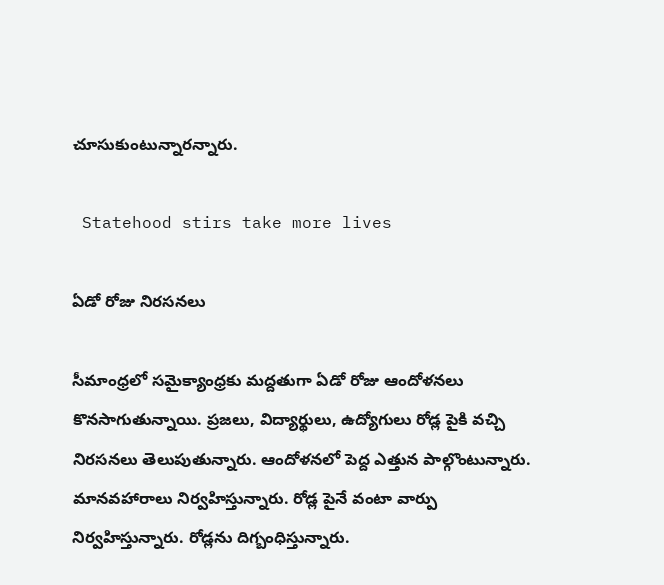చూసుకుంటున్నారన్నారు.

 Statehood stirs take more lives

ఏడో రోజు నిరసనలు

సీమాంధ్రలో సమైక్యాంధ్రకు మద్దతుగా ఏడో రోజు ఆందోళనలు కొనసాగుతున్నాయి. ప్రజలు, విద్యార్థులు, ఉద్యోగులు రోడ్ల పైకి వచ్చి నిరసనలు తెలుపుతున్నారు. ఆందోళనలో పెద్ద ఎత్తున పాల్గొంటున్నారు. మానవహారాలు నిర్వహిస్తున్నారు. రోడ్ల పైనే వంటా వార్పు నిర్వహిస్తున్నారు. రోడ్లను దిగ్బంధిస్తున్నారు.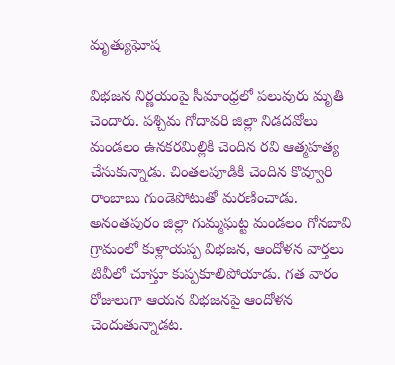మృత్యుఘోష

విభజన నిర్ణయంపై సీమాంధ్రలో పలువురు మృతి చెందారు. పశ్చిమ గోదావరి జిల్లా నిడదవోలు మండలం ఉనకరమిల్లికి చెందిన రవి ఆత్మహత్య చేసుకున్నాడు. చింతలపూడికి చెందిన కొవ్వూరి రాంబాబు గుండెపోటుతో మరణించాడు. అనంతపురం జిల్లా గుమ్మఘట్ట మండలం గోనబావి గ్రామంలో కుళ్లాయప్ప విభజన, ఆందోళన వార్తలు టివీలో చూస్తూ కుప్పకూలిపోయాడు. గత వారం రోజులుగా ఆయన విభజనపై ఆందోళన చెందుతున్నాడట.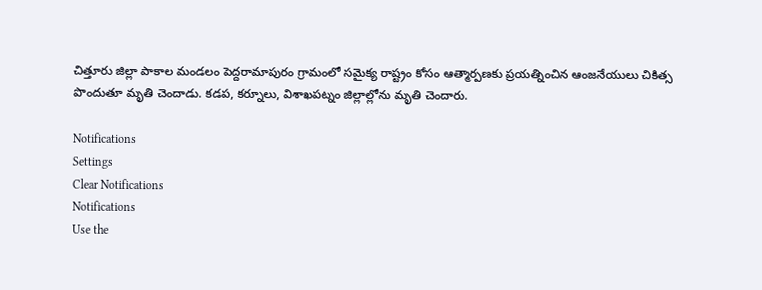చిత్తూరు జిల్లా పాకాల మండలం పెద్దరామాపురం గ్రామంలో సమైక్య రాష్ట్రం కోసం ఆత్మార్పణకు ప్రయత్నించిన ఆంజనేయులు చికిత్స పొందుతూ మృతి చెందాడు. కడప, కర్నూలు, విశాఖపట్నం జిల్లాల్లోను మృతి చెందారు.

Notifications
Settings
Clear Notifications
Notifications
Use the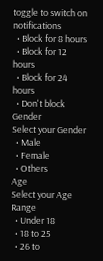toggle to switch on notifications
  • Block for 8 hours
  • Block for 12 hours
  • Block for 24 hours
  • Don't block
Gender
Select your Gender
  • Male
  • Female
  • Others
Age
Select your Age Range
  • Under 18
  • 18 to 25
  • 26 to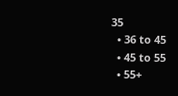35
  • 36 to 45
  • 45 to 55
  • 55+